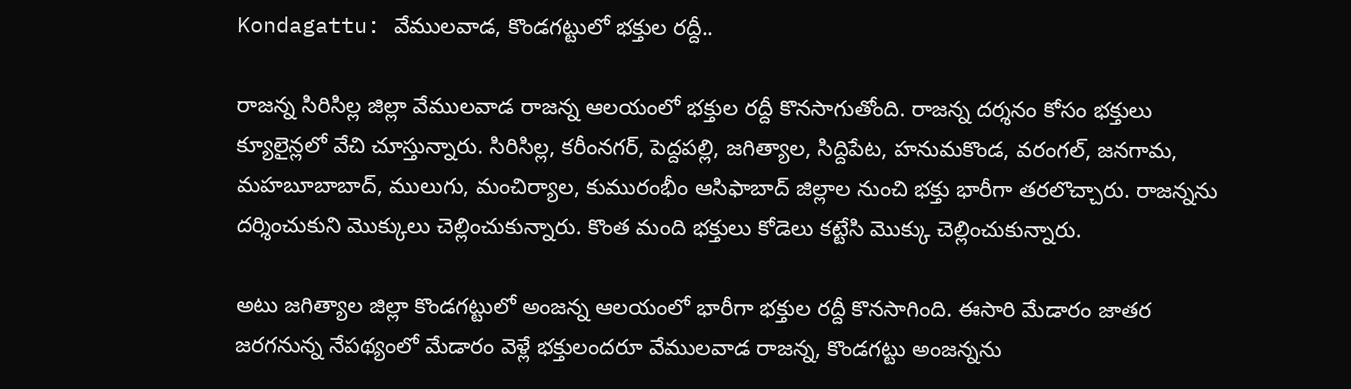Kondagattu: వేములవాడ, కొండగట్టులో భక్తుల రద్దీ..

రాజన్న సిరిసిల్ల జిల్లా వేములవాడ రాజన్న ఆలయంలో భక్తుల రద్దీ కొనసాగుతోంది. రాజన్న దర్శనం కోసం భక్తులు క్యూలైన్లలో వేచి చూస్తున్నారు. సిరిసిల్ల, కరీంనగర్, పెద్దపల్లి, జగిత్యాల, సిద్దిపేట, హనుమకొండ, వరంగల్, జనగామ, మహబూబాబాద్, ములుగు, మంచిర్యాల, కుమురంభీం ఆసిఫాబాద్ జిల్లాల నుంచి భక్తు భారీగా తరలొచ్చారు. రాజన్నను దర్శించుకుని మొక్కులు చెల్లించుకున్నారు. కొంత మంది భక్తులు కోడెలు కట్టేసి మొక్కు చెల్లించుకున్నారు.

అటు జగిత్యాల జిల్లా కొండగట్టులో అంజన్న ఆలయంలో భారీగా భక్తుల రద్దీ కొనసాగింది. ఈసారి మేడారం జాతర జరగనున్న నేపథ్యంలో మేడారం వెళ్లే భక్తులందరూ వేములవాడ రాజన్న, కొండగట్టు అంజన్నను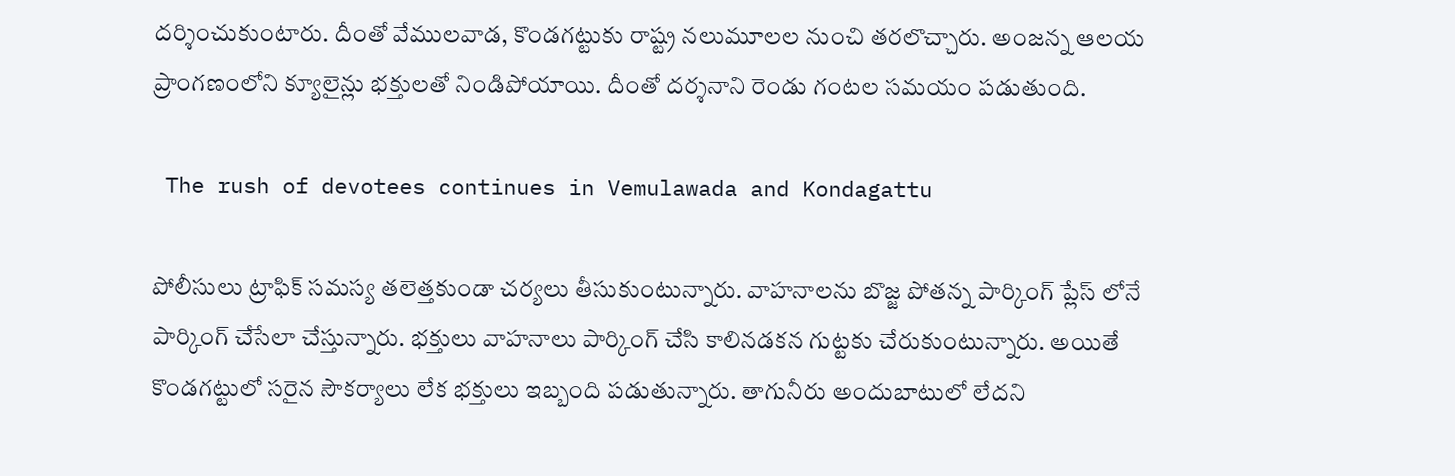దర్శించుకుంటారు. దీంతో వేములవాడ, కొండగట్టుకు రాష్ట్ర నలుమూలల నుంచి తరలొచ్చారు. అంజన్న ఆలయ ప్రాంగణంలోని క్యూలైన్లు భక్తులతో నిండిపోయాయి. దీంతో దర్శనాని రెండు గంటల సమయం పడుతుంది.

 The rush of devotees continues in Vemulawada and Kondagattu

పోలీసులు ట్రాఫిక్ సమస్య తలెత్తకుండా చర్యలు తీసుకుంటున్నారు. వాహనాలను బొజ్జ పోతన్న పార్కింగ్ ప్లేస్ లోనే పార్కింగ్ చేసేలా చేస్తున్నారు. భక్తులు వాహనాలు పార్కింగ్ చేసి కాలినడకన గుట్టకు చేరుకుంటున్నారు. అయితే కొండగట్టులో సరైన సౌకర్యాలు లేక భక్తులు ఇబ్బంది పడుతున్నారు. తాగునీరు అందుబాటులో లేదని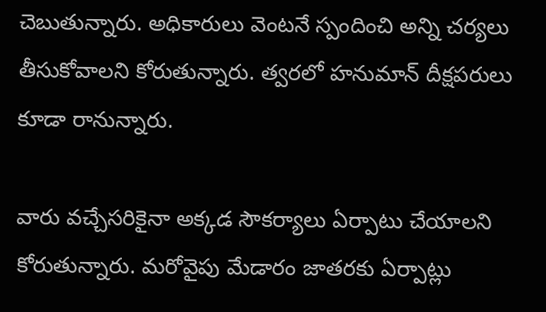చెబుతున్నారు. అధికారులు వెంటనే స్పందించి అన్ని చర్యలు తీసుకోవాలని కోరుతున్నారు. త్వరలో హనుమాన్ దీక్షపరులు కూడా రానున్నారు.

వారు వచ్చేసరికైనా అక్కడ సౌకర్యాలు ఏర్పాటు చేయాలని కోరుతున్నారు. మరోవైపు మేడారం జాతరకు ఏర్పాట్లు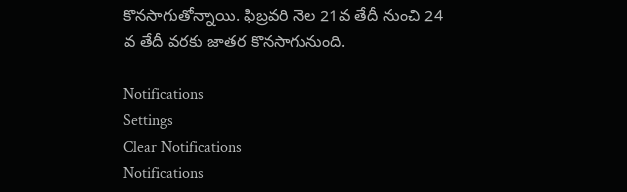కొనసాగుతోన్నాయి. ఫిబ్రవరి నెల 21వ తేదీ నుంచి 24 వ తేదీ వరకు జాతర కొనసాగునుంది.

Notifications
Settings
Clear Notifications
Notifications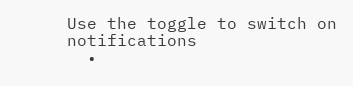Use the toggle to switch on notifications
  •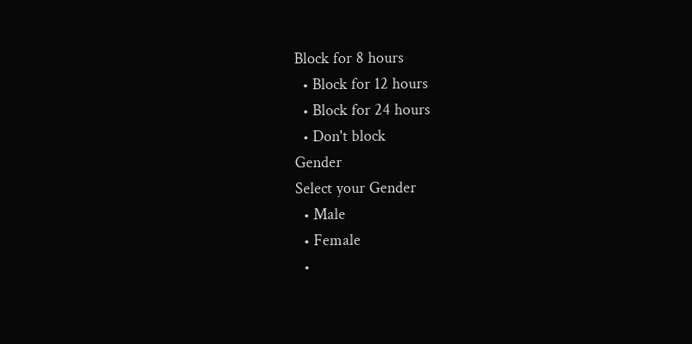Block for 8 hours
  • Block for 12 hours
  • Block for 24 hours
  • Don't block
Gender
Select your Gender
  • Male
  • Female
  •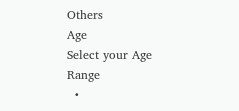Others
Age
Select your Age Range
  •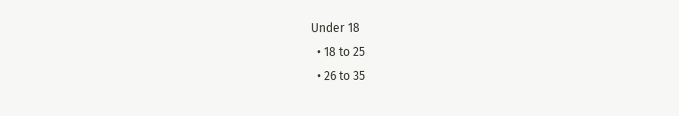Under 18
  • 18 to 25
  • 26 to 35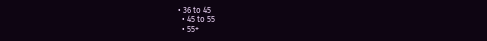• 36 to 45
  • 45 to 55
  • 55+